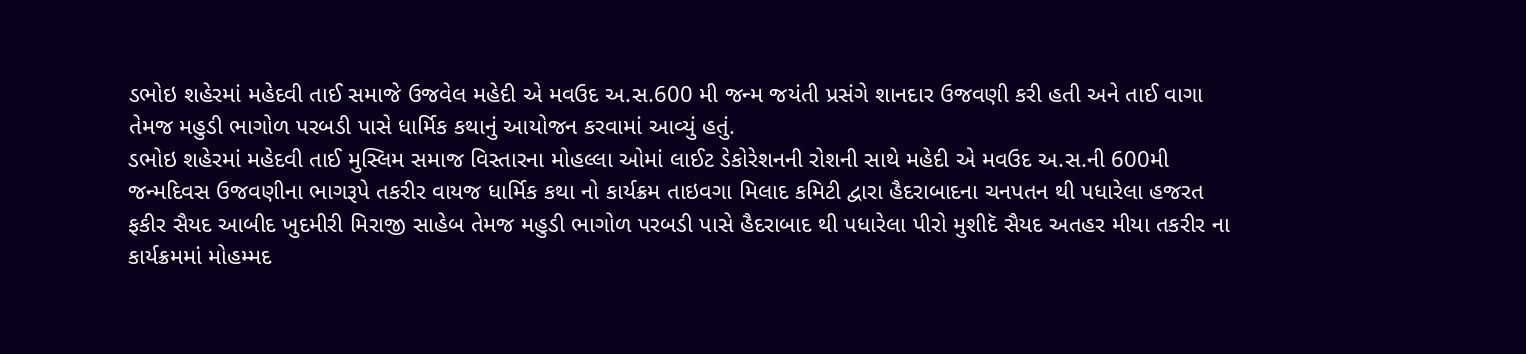ડભોઇ શહેરમાં મહેદવી તાઈ સમાજે ઉજવેલ મહેદી એ મવઉદ અ.સ.600 મી જન્મ જયંતી પ્રસંગે શાનદાર ઉજવણી કરી હતી અને તાઈ વાગા તેમજ મહુડી ભાગોળ પરબડી પાસે ધાર્મિક કથાનું આયોજન કરવામાં આવ્યું હતું.
ડભોઇ શહેરમાં મહેદવી તાઈ મુસ્લિમ સમાજ વિસ્તારના મોહલ્લા ઓમાં લાઈટ ડેકોરેશનની રોશની સાથે મહેદી એ મવઉદ અ.સ.ની 600મી જન્મદિવસ ઉજવણીના ભાગરૂપે તકરીર વાયજ ધાર્મિક કથા નો કાર્યક્રમ તાઇવગા મિલાદ કમિટી દ્વારા હૈદરાબાદના ચનપતન થી પધારેલા હજરત ફકીર સૈયદ આબીદ ખુદમીરી મિરાજી સાહેબ તેમજ મહુડી ભાગોળ પરબડી પાસે હૈદરાબાદ થી પધારેલા પીરો મુશીદૅ સૈયદ અતહર મીયા તકરીર ના કાર્યક્રમમાં મોહમ્મદ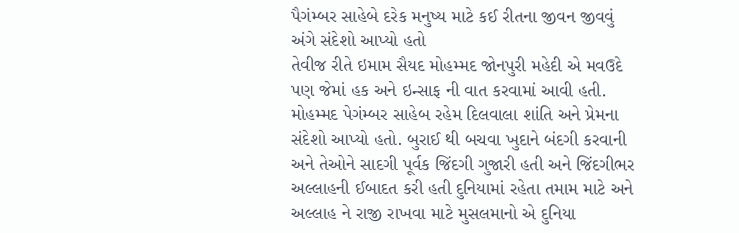પૈગંમ્બર સાહેબે દરેક મનુષ્ય માટે કઈ રીતના જીવન જીવવું અંગે સંદેશો આપ્યો હતો
તેવીજ રીતે ઇમામ સૈયદ મોહમ્મદ જોનપુરી મહેદી એ મવઉદે પણ જેમાં હક અને ઇન્સાફ ની વાત કરવામાં આવી હતી. મોહમ્મદ પેગંમ્બર સાહેબ રહેમ દિલવાલા શાંતિ અને પ્રેમના સંદેશો આપ્યો હતો. બુરાઈ થી બચવા ખુદાને બંદગી કરવાની અને તેઓને સાદગી પૂર્વક જિંદગી ગુજારી હતી અને જિંદગીભર અલ્લાહની ઈબાદત કરી હતી દુનિયામાં રહેતા તમામ માટે અને અલ્લાહ ને રાજી રાખવા માટે મુસલમાનો એ દુનિયા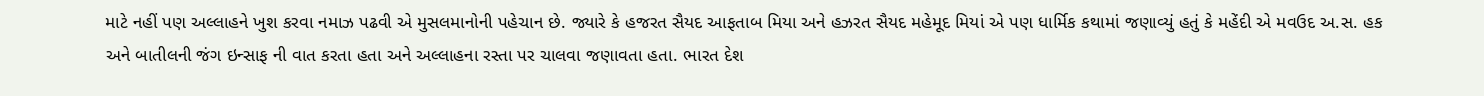માટે નહીં પણ અલ્લાહને ખુશ કરવા નમાઝ પઢવી એ મુસલમાનોની પહેચાન છે. જ્યારે કે હજરત સૈયદ આફતાબ મિયા અને હઝરત સૈયદ મહેમૂદ મિયાં એ પણ ધાર્મિક કથામાં જણાવ્યું હતું કે મહેંદી એ મવઉદ અ.સ. હક અને બાતીલની જંગ ઇન્સાફ ની વાત કરતા હતા અને અલ્લાહના રસ્તા પર ચાલવા જણાવતા હતા. ભારત દેશ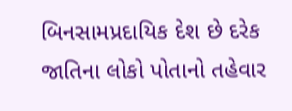બિનસામપ્રદાયિક દેશ છે દરેક જાતિના લોકો પોતાનો તહેવાર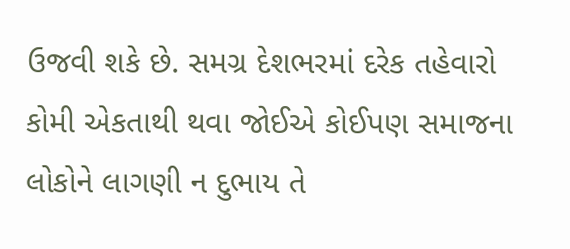ઉજવી શકે છે. સમગ્ર દેશભરમાં દરેક તહેવારો કોમી એકતાથી થવા જોઈએ કોઈપણ સમાજના લોકોને લાગણી ન દુભાય તે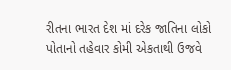રીતના ભારત દેશ માં દરેક જાતિના લોકો પોતાનો તહેવાર કોમી એકતાથી ઉજવે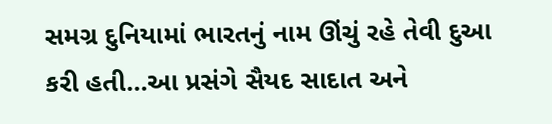સમગ્ર દુનિયામાં ભારતનું નામ ઊંચું રહે તેવી દુઆ કરી હતી…આ પ્રસંગે સૈયદ સાદાત અને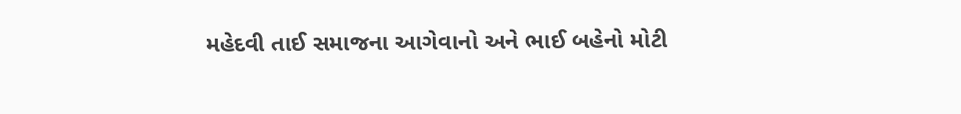મહેદવી તાઈ સમાજના આગેવાનો અને ભાઈ બહેનો મોટી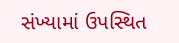સંખ્યામાં ઉપસ્થિત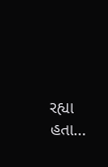રહ્યા હતા…